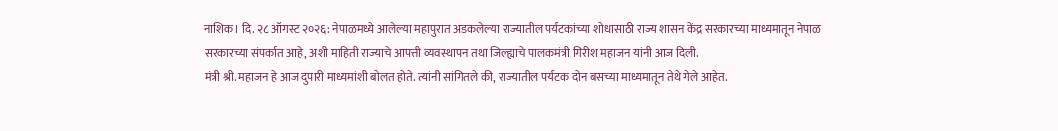नाशिक। दि. २८ ऑगस्ट २०२६: नेपाळमध्ये आलेल्या महापुरात अडकलेल्या राज्यातील पर्यटकांच्या शोधासाठी राज्य शासन केंद्र सरकारच्या माध्यमातून नेपाळ सरकारच्या संपर्कात आहे, अशी माहिती राज्याचे आपत्ती व्यवस्थापन तथा जिल्ह्याचे पालकमंत्री गिरीश महाजन यांनी आज दिली.
मंत्री श्री. महाजन हे आज दुपारी माध्यमांशी बोलत होते. त्यांनी सांगितले की, राज्यातील पर्यटक दोन बसच्या माध्यमातून तेथे गेले आहेत.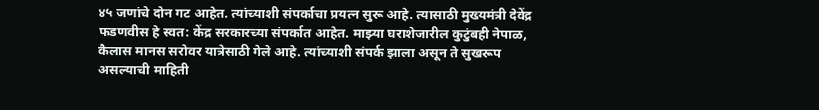४५ जणांचे दोन गट आहेत. त्यांच्याशी संपर्काचा प्रयत्न सुरू आहे. त्यासाठी मुख्यमंत्री देवेंद्र फडणवीस हे स्वत: केंद्र सरकारच्या संपर्कात आहेत. माझ्या घराशेजारील कुटुंबही नेपाळ, कैलास मानस सरोवर यात्रेसाठी गेले आहे. त्यांच्याशी संपर्क झाला असून ते सुखरूप असल्याची माहिती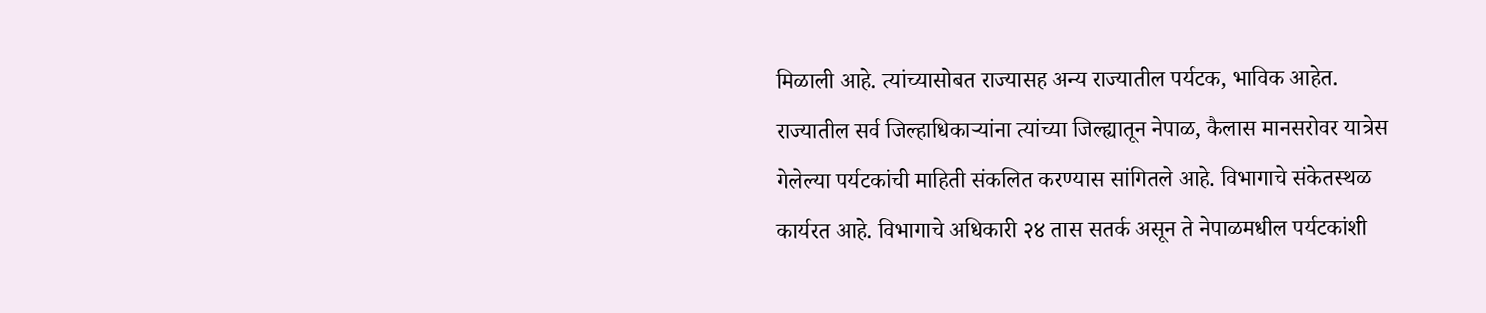मिळाली आहे. त्यांच्यासोबत राज्यासह अन्य राज्यातील पर्यटक, भाविक आहेत.
राज्यातील सर्व जिल्हाधिकाऱ्यांना त्यांच्या जिल्ह्यातून नेपाळ, कैलास मानसरोवर यात्रेस गेलेल्या पर्यटकांची माहिती संकलित करण्यास सांगितले आहे. विभागाचे संकेतस्थळ कार्यरत आहे. विभागाचे अधिकारी २४ तास सतर्क असून ते नेपाळमधील पर्यटकांशी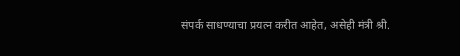संपर्क साधण्याचा प्रयत्न करीत आहेत, असेही मंत्री श्री.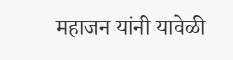महाजन यांनी यावेळी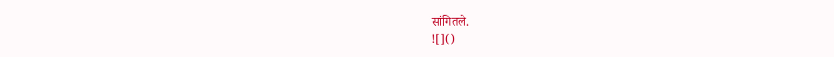सांगितले.
![]()